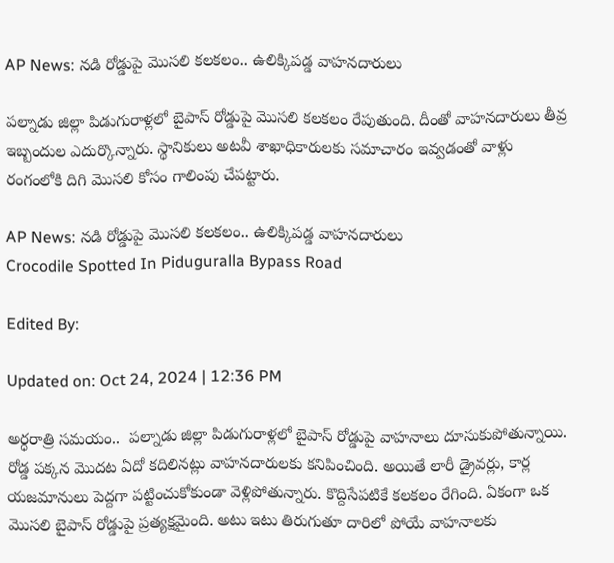AP News: నడి రోడ్డుపై మొసలి కలకలం.. ఉలిక్కిపడ్డ వాహనదారులు

పల్నాడు జిల్లా పిడుగురాళ్లలో బైపాస్ రోడ్డుపై మొసలి కలకలం రేపుతుంది. దీంతో వాహనదారులు తీవ్ర ఇబ్బందుల ఎదుర్కొన్నారు. స్థానికులు అటవీ శాఖాధికారులకు సమాచారం ఇవ్వడంతో వాళ్లు రంగంలోకి దిగి మొసలి కోసం గాలింపు చేపట్టారు.

AP News: నడి రోడ్డుపై మొసలి కలకలం.. ఉలిక్కిపడ్డ వాహనదారులు
Crocodile Spotted In Piduguralla Bypass Road

Edited By:

Updated on: Oct 24, 2024 | 12:36 PM

అర్ధరాత్రి సమయం..  పల్నాడు జిల్లా పిడుగురాళ్లలో బైపాస్ రోడ్డుపై వాహనాలు దూసుకుపోతున్నాయి. రోడ్డ పక్కన మొదట ఏదో కదిలినట్లు వాహనదారులకు కనిపించింది. అయితే లారీ డ్రైవర్లు, కార్ల యజమానులు పెద్దగా పట్టించుకోకుండా వెళ్లిపోతున్నారు. కొద్దిసేపటికే కలకలం రేగింది. ఏకంగా ఒక మొసలి బైపాస్ రోడ్డుపై ప్రత్యక్షమైంది. అటు ఇటు తిరుగుతూ దారిలో పోయే వాహనాలకు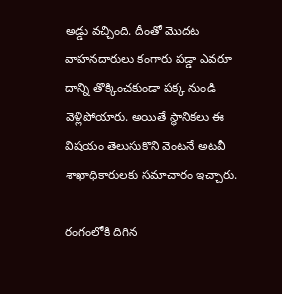అడ్డు వచ్చింది. దీంతో మొదట వాహనదారులు కంగారు పడ్డా ఎవరూ దాన్ని తొక్కించకుండా పక్క నుండి వెళ్లిపోయారు. అయితే స్థానికలు ఈ విషయం తెలుసుకొని వెంటనే అటవీ శాఖాధికారులకు సమాచారం ఇచ్చారు.

రంగంలోకి దిగిన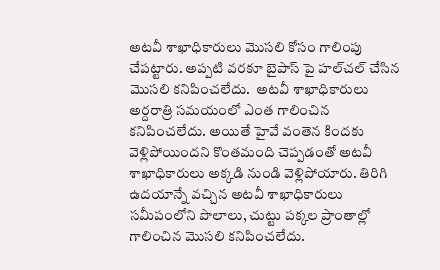అటవీ శాఖాధికారులు మొసలి కోసం గాలింపు చేపట్టారు. అప్పటి వరకూ బైపాస్ పై హల్‌చల్ చేసిన మొసలి కనిపించలేదు.  అటవీ శాఖాధికారులు అర్దరాత్రి సమయంలో ఎంత గాలించిన కనిపించలేదు. అయితే హైవే వంతెన కిందకు వెళ్లిపోయిందని కొంతమంది చెప్పడంతో అటవీ శాఖాధికారులు అక్కడి నుండి వెళ్లిపోయారు. తిరిగి ఉదయాన్నే వచ్చిన అటవీ శాఖాధికారులు సమీపంలోని పొలాలు, చుట్టు పక్కల ప్రాంతాల్లో గాలించిన మొసలి కనిపించలేదు.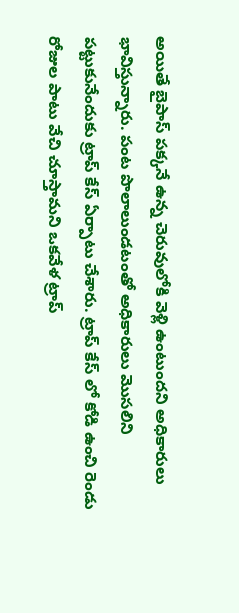అయితే బైపాస్ పక్కనే ఉన్న చెరువులోకి వెళ్లి ఉంటుందని అధికారులు భావిస్తున్నారు. పంట పొలాలుండటంతో అధికారులు మొసలిని పట్టుకునేందుకు ట్రాప్ కేస్ ఏర్పాటు చేశారు. ట్రాప్ కేస్ లో కోడి ఉంచి రెండు రోజుల పాటు వేచి చూస్తామని ఒకవేళ ట్రాప్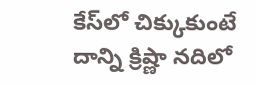కేస్‌లో చిక్కుకుంటే దాన్ని క్రిష్ణా నదిలో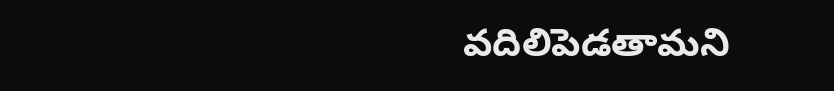వదిలిపెడతామని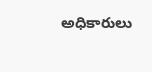అధికారులు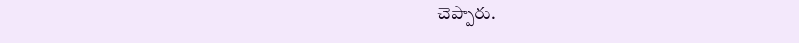చెప్పారు.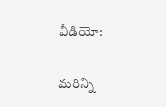వీడియో:

మరిన్ని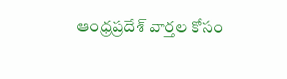ఆంధ్రప్రదేశ్ వార్తల కోసం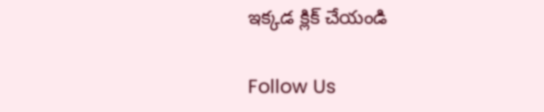ఇక్కడ క్లిక్ చేయండి

Follow Us